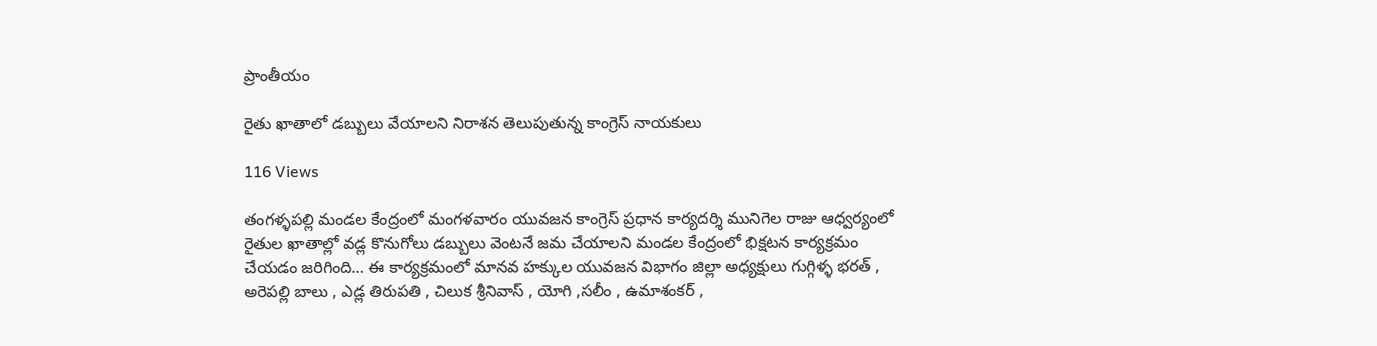ప్రాంతీయం

రైతు ఖాతాలో డబ్బులు వేయాలని నిరాశన తెలుపుతున్న కాంగ్రెస్ నాయకులు

116 Views

తంగళ్ళపల్లి మండల కేంద్రంలో మంగళవారం యువజన కాంగ్రెస్ ప్రధాన కార్యదర్శి మునిగెల రాజు ఆధ్వర్యంలో రైతుల ఖాతాల్లో వడ్ల కొనుగోలు డబ్బులు వెంటనే జమ చేయాలని మండల కేంద్రంలో భిక్షటన కార్యక్రమం చేయడం జరిగింది… ఈ కార్యక్రమంలో మానవ హక్కుల యువజన విభాగం జిల్లా అధ్యక్షులు గుగ్గిళ్ళ భరత్ , అరెపల్లి బాలు , ఎడ్ల తిరుపతి , చిలుక శ్రీనివాస్ , యోగి ,సలీం , ఉమాశంకర్ ,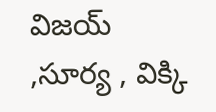విజయ్ ,సూర్య , విక్కి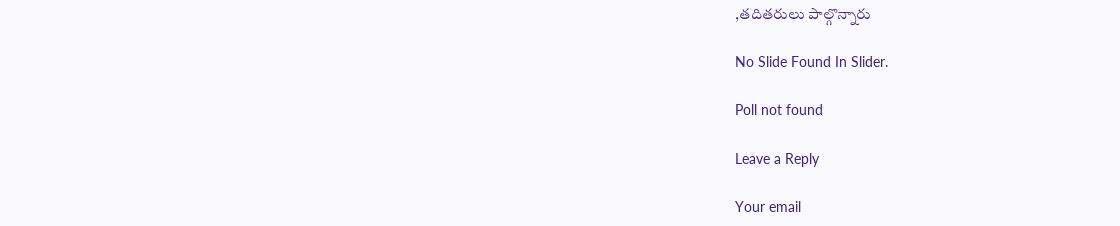,తదితరులు పాల్గొన్నారు

No Slide Found In Slider.

Poll not found

Leave a Reply

Your email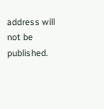address will not be published.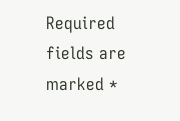Required fields are marked *